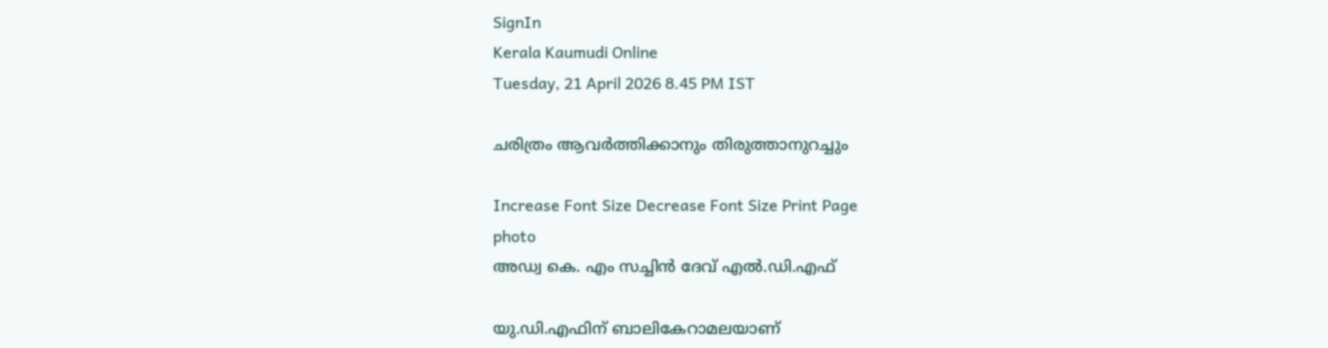SignIn
Kerala Kaumudi Online
Tuesday, 21 April 2026 8.45 PM IST

ചരിത്രം ആവർത്തിക്കാനും തിരുത്താനുറച്ചും

Increase Font Size Decrease Font Size Print Page
photo
അഡ്വ കെ. എം സച്ചിൻ ദേവ് എൽ.ഡി.എഫ്

യു.ഡി.എഫിന് ബാലികേറാമലയാണ്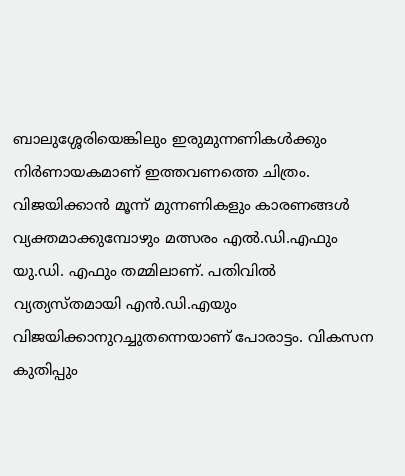ബാലുശ്ശേരിയെങ്കിലും ഇരുമുന്നണികൾക്കും നിർണായകമാണ് ഇത്തവണത്തെ ചിത്രം. വിജയിക്കാൻ മൂന്ന് മുന്നണികളും കാരണങ്ങൾ വ്യക്തമാക്കുമ്പോഴും മത്സരം എൽ.ഡി.എഫും യു.ഡി. എഫും തമ്മിലാണ്. പതിവിൽ വ്യത്യസ്തമായി എൻ.ഡി.എയും വിജയിക്കാനുറച്ചുതന്നെയാണ് പോരാട്ടം. വികസന കുതിപ്പും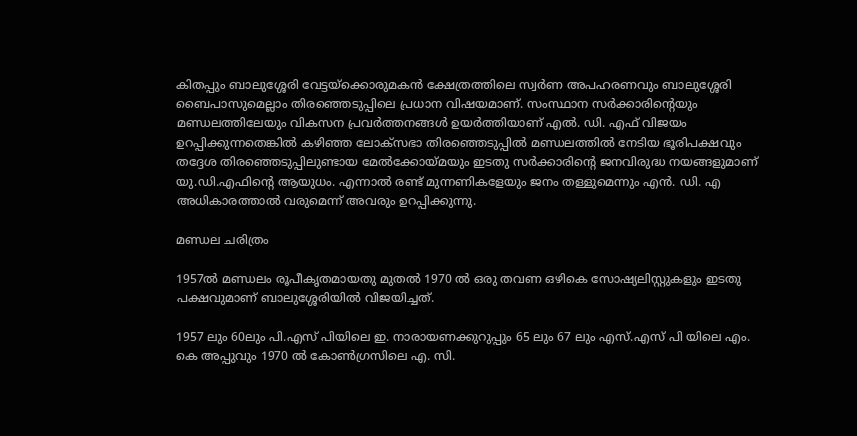കിതപ്പും ബാലുശ്ശേരി വേട്ടയ്‌ക്കൊരുമകൻ ക്ഷേത്രത്തിലെ സ്വർണ അപഹരണവും ബാലുശ്ശേരി ബൈപാസുമെല്ലാം തിരഞ്ഞെടുപ്പിലെ പ്രധാന വിഷയമാണ്. സംസ്ഥാന സർക്കാരിന്റെയും മണ്ഡലത്തിലേയും വികസന പ്രവർത്തനങ്ങൾ ഉയർത്തിയാണ് എൽ. ഡി. എഫ് വിജയം ഉറപ്പിക്കുന്നതെങ്കിൽ കഴിഞ്ഞ ലോക്സഭാ തിരഞ്ഞെടുപ്പിൽ മണ്ഡലത്തിൽ നേടിയ ഭൂരിപക്ഷവും തദ്ദേശ തിരഞ്ഞെടുപ്പിലുണ്ടായ മേൽക്കോയ്‌മയും ഇടതു സർക്കാരിന്റെ ജനവിരുദ്ധ നയങ്ങളുമാണ് യു.ഡി.എഫിന്റെ ആയുധം. എന്നാൽ രണ്ട് മുന്നണികളേയും ജനം തള്ളുമെന്നും എൻ. ഡി. എ അധികാരത്താൽ വരുമെന്ന് അവരും ഉറപ്പിക്കുന്നു.

മണ്ഡല ചരിത്രം

1957ൽ മണ്ഡലം രൂപീകൃതമായതു മുതൽ 1970 ൽ ഒരു തവണ ഒഴികെ സോഷ്യലിസ്റ്റുകളും ഇടതു പക്ഷവുമാണ് ബാലുശ്ശേരിയിൽ വിജയിച്ചത്.

1957 ലും 60ലും പി.എസ് പിയിലെ ഇ. നാരായണക്കുറുപ്പും 65 ലും 67 ലും എസ്.എസ് പി യിലെ എം. കെ അപ്പുവും 1970 ൽ കോൺഗ്രസിലെ എ. സി.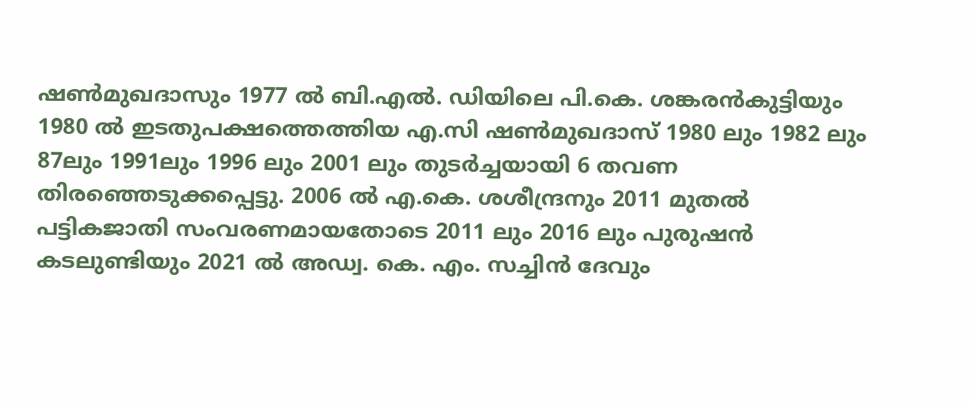ഷൺമുഖദാസും 1977 ൽ ബി.എൽ. ഡിയിലെ പി.കെ. ശങ്കരൻകുട്ടിയും 1980 ൽ ഇടതുപക്ഷത്തെത്തിയ എ.സി ഷൺമുഖദാസ് 1980 ലും 1982 ലും 87ലും 1991ലും 1996 ലും 2001 ലും തുടർച്ചയായി 6 തവണ തിരഞ്ഞെടുക്കപ്പെട്ടു. 2006 ൽ എ.കെ. ശശീന്ദ്രനും 2011 മുതൽ പട്ടികജാതി സംവരണമായതോടെ 2011 ലും 2016 ലും പുരുഷൻ കടലുണ്ടിയും 2021 ൽ അഡ്വ. കെ. എം. സച്ചിൻ ദേവും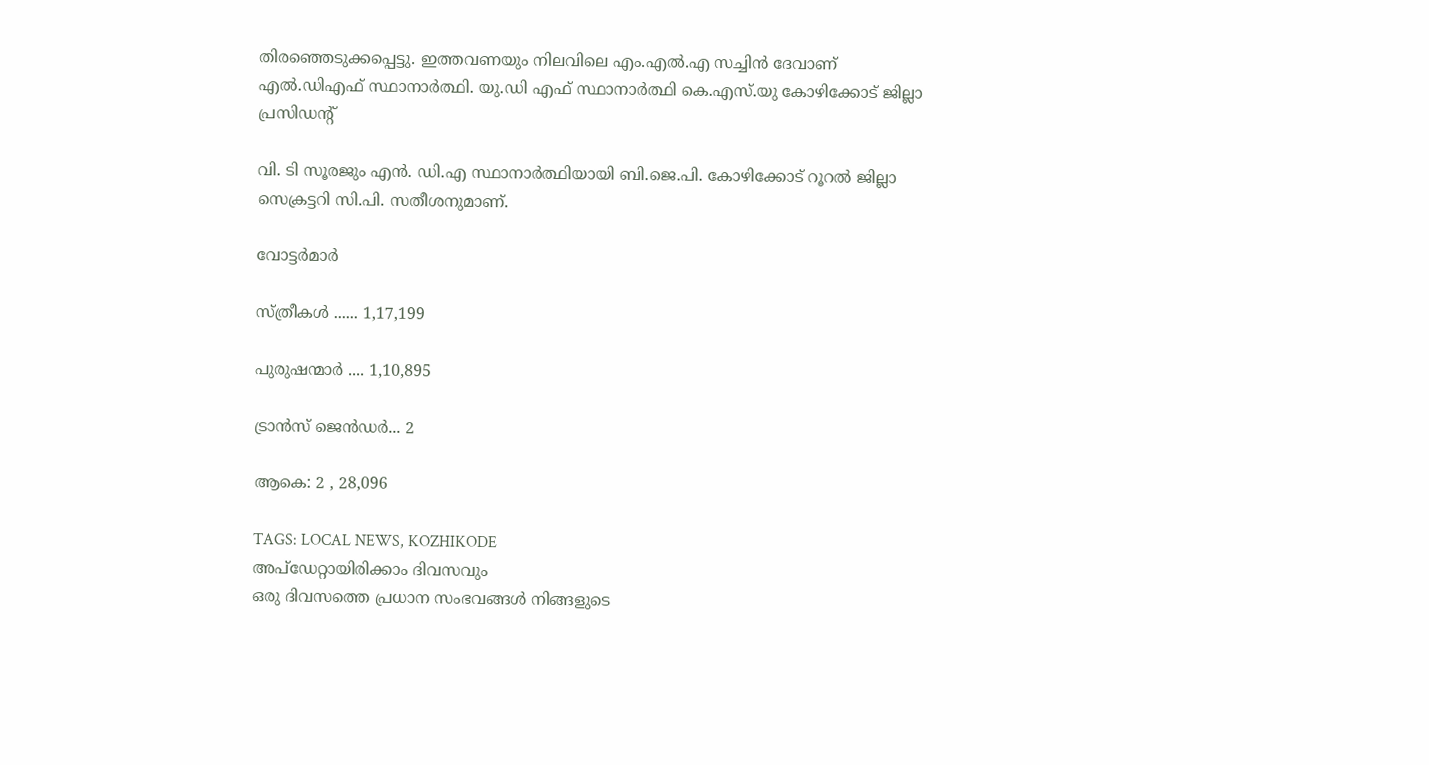തിരഞ്ഞെടുക്കപ്പെട്ടു. ഇത്തവണയും നിലവിലെ എം.എൽ.എ സച്ചിൻ ദേവാണ് എൽ.ഡിഎഫ് സ്ഥാനാർത്ഥി. യു.ഡി എഫ് സ്ഥാനാർത്ഥി കെ.എസ്.യു കോഴിക്കോട് ജില്ലാ പ്രസിഡന്റ്

വി. ടി സൂരജും എൻ. ഡി.എ സ്ഥാനാർത്ഥിയായി ബി.ജെ.പി. കോഴിക്കോട് റൂറൽ ജില്ലാ സെക്രട്ടറി സി.പി. സതീശനുമാണ്.

വോട്ടർമാർ

സ്ത്രീകൾ ...... 1,17,199

പുരുഷന്മാർ .... 1,10,895

ട്രാൻസ് ജെൻഡർ... 2

ആകെ: 2 , 28,096

TAGS: LOCAL NEWS, KOZHIKODE
അപ്ഡേറ്റായിരിക്കാം ദിവസവും
ഒരു ദിവസത്തെ പ്രധാന സംഭവങ്ങൾ നിങ്ങളുടെ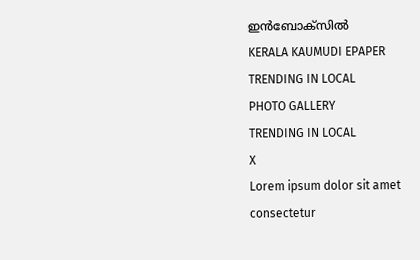ഇൻബോക്സിൽ
KERALA KAUMUDI EPAPER
TRENDING IN LOCAL
PHOTO GALLERY
TRENDING IN LOCAL
X
Lorem ipsum dolor sit amet
consectetur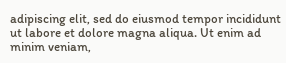adipiscing elit, sed do eiusmod tempor incididunt ut labore et dolore magna aliqua. Ut enim ad minim veniam,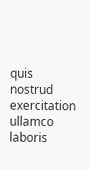quis nostrud exercitation ullamco laboris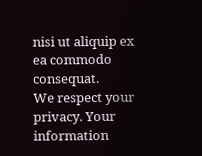nisi ut aliquip ex ea commodo consequat.
We respect your privacy. Your information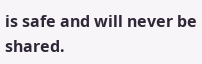is safe and will never be shared.